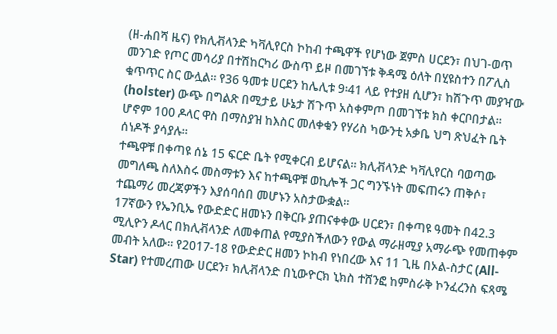(ዘ-ሐበሻ ዜና) የክሊቭላንድ ካቫሊየርስ ኮከብ ተጫዋች የሆነው ጀምስ ሀርደን፣ በህገ-ወጥ መንገድ የጦር መሳሪያ በተሽከርካሪ ውስጥ ይዞ በመገኘቱ ቅዳሜ ዕለት በሂዩስተን በፖሊስ ቁጥጥር ስር ውሏል። የ36 ዓመቱ ሀርደን ከሌሊቱ 9፡41 ላይ የተያዘ ሲሆን፣ ከሽጉጥ መያዣው (holster) ውጭ በግልጽ በሚታይ ሁኔታ ሽጉጥ አስቀምጦ በመገኘቱ ክስ ቀርቦበታል። ሆኖም 100 ዶላር ዋስ በማስያዝ ከእስር መለቀቁን የሃሪስ ካውንቲ አቃቤ ህግ ጽህፈት ቤት ሰነዶች ያሳያሉ።
ተጫዋቹ በቀጣዩ ሰኔ 15 ፍርድ ቤት የሚቀርብ ይሆናል። ክሊቭላንድ ካቫሊየርስ ባወጣው መግለጫ ስለእስሩ መስማቱን እና ከተጫዋቹ ወኪሎች ጋር ግንኙነት መፍጠሩን ጠቅሶ፣ ተጨማሪ መረጃዎችን እያሰባሰበ መሆኑን አስታውቋል።
17ኛውን የኤንቢኤ የውድድር ዘመኑን በቅርቡ ያጠናቀቀው ሀርደን፣ በቀጣዩ ዓመት በ42.3 ሚሊዮን ዶላር በክሊቭላንድ ለመቀጠል የሚያስችለውን የውል ማራዘሚያ አማራጭ የመጠቀም መብት አለው። የ2017-18 የውድድር ዘመን ኮከብ የነበረው እና 11 ጊዜ በኦል-ስታር (All-Star) የተመረጠው ሀርደን፣ ክሊቭላንድ በኒውዮርክ ኒክስ ተሸንፎ ከምስራቅ ኮንፈረንስ ፍጻሜ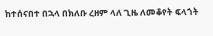ከተሰናበተ በኋላ በክለቡ ረዘም ላለ ጊዜ ለመቆየት ፍላጎት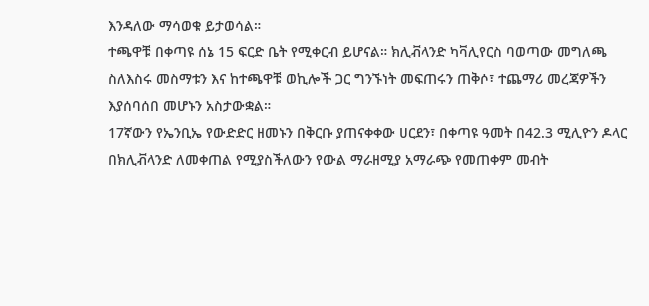እንዳለው ማሳወቁ ይታወሳል።
ተጫዋቹ በቀጣዩ ሰኔ 15 ፍርድ ቤት የሚቀርብ ይሆናል። ክሊቭላንድ ካቫሊየርስ ባወጣው መግለጫ ስለእስሩ መስማቱን እና ከተጫዋቹ ወኪሎች ጋር ግንኙነት መፍጠሩን ጠቅሶ፣ ተጨማሪ መረጃዎችን እያሰባሰበ መሆኑን አስታውቋል።
17ኛውን የኤንቢኤ የውድድር ዘመኑን በቅርቡ ያጠናቀቀው ሀርደን፣ በቀጣዩ ዓመት በ42.3 ሚሊዮን ዶላር በክሊቭላንድ ለመቀጠል የሚያስችለውን የውል ማራዘሚያ አማራጭ የመጠቀም መብት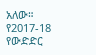አለው። የ2017-18 የውድድር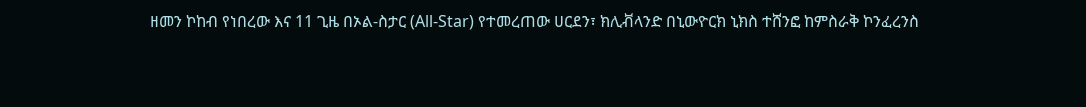ዘመን ኮከብ የነበረው እና 11 ጊዜ በኦል-ስታር (All-Star) የተመረጠው ሀርደን፣ ክሊቭላንድ በኒውዮርክ ኒክስ ተሸንፎ ከምስራቅ ኮንፈረንስ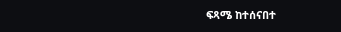ፍጻሜ ከተሰናበተ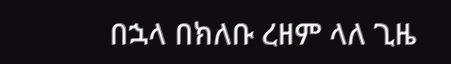በኋላ በክለቡ ረዘም ላለ ጊዜ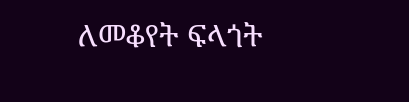ለመቆየት ፍላጎት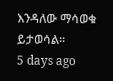እንዳለው ማሳወቁ ይታወሳል።
5 days ago